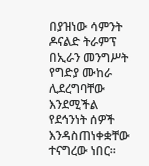በያዝነው ሳምንት ዶናልድ ትራምፕ በኢራን መንግሥት የግድያ ሙከራ ሊደረግባቸው እንደሚችል የደኅንነት ሰዎች እንዳስጠነቀቋቸው ተናግረው ነበር።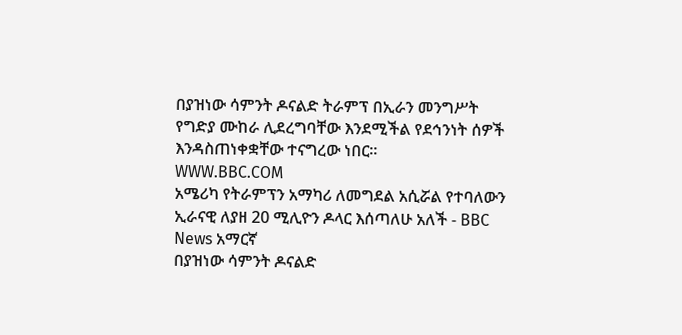በያዝነው ሳምንት ዶናልድ ትራምፕ በኢራን መንግሥት የግድያ ሙከራ ሊደረግባቸው እንደሚችል የደኅንነት ሰዎች እንዳስጠነቀቋቸው ተናግረው ነበር።
WWW.BBC.COM
አሜሪካ የትራምፕን አማካሪ ለመግደል አሲሯል የተባለውን ኢራናዊ ለያዘ 20 ሚሊዮን ዶላር እሰጣለሁ አለች - BBC News አማርኛ
በያዝነው ሳምንት ዶናልድ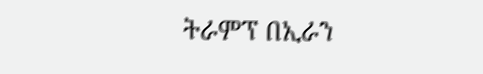ትራምፕ በኢራን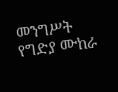መንግሥት የግድያ ሙከራ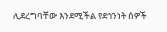ሊደረግባቸው እንደሚችል የደኅንነት ሰዎች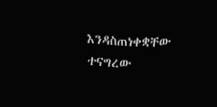እንዳስጠነቀቋቸው ተናግረው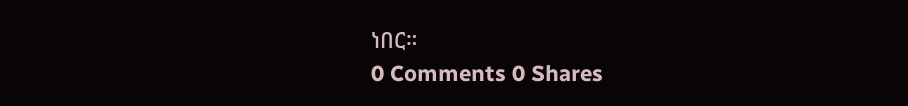ነበር።
0 Comments 0 Shares